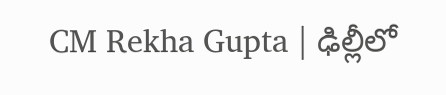CM Rekha Gupta | ఢిల్లీలో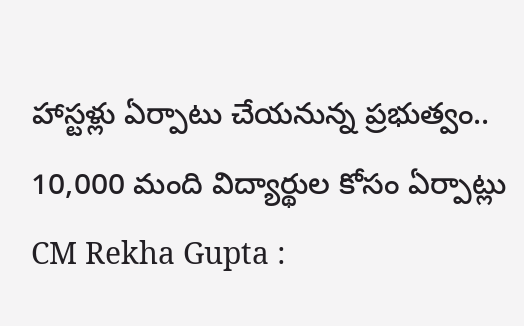హాస్టళ్లు ఏర్పాటు చేయనున్న ప్రభుత్వం.. 10,000 మంది విద్యార్థుల కోసం ఏర్పాట్లు
CM Rekha Gupta :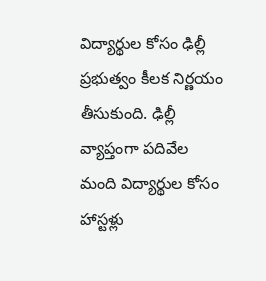విద్యార్థుల కోసం ఢిల్లీ ప్రభుత్వం కీలక నిర్ణయం తీసుకుంది. ఢిల్లీ వ్యాప్తంగా పదివేల మంది విద్యార్థుల కోసం హాస్టళ్లు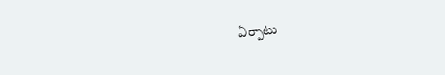ఏర్పాటు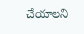చేయాలని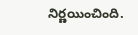నిర్ణయించింది.